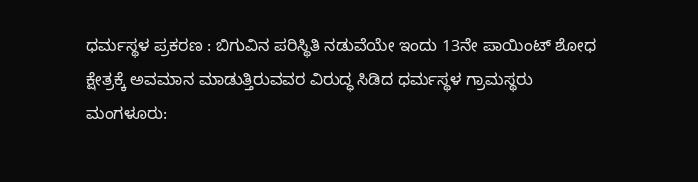ಧರ್ಮಸ್ಥಳ ಪ್ರಕರಣ : ಬಿಗುವಿನ ಪರಿಸ್ಥಿತಿ ನಡುವೆಯೇ ಇಂದು 13ನೇ ಪಾಯಿಂಟ್ ಶೋಧ
ಕ್ಷೇತ್ರಕ್ಕೆ ಅವಮಾನ ಮಾಡುತ್ತಿರುವವರ ವಿರುದ್ಧ ಸಿಡಿದ ಧರ್ಮಸ್ಥಳ ಗ್ರಾಮಸ್ಥರು ಮಂಗಳೂರು: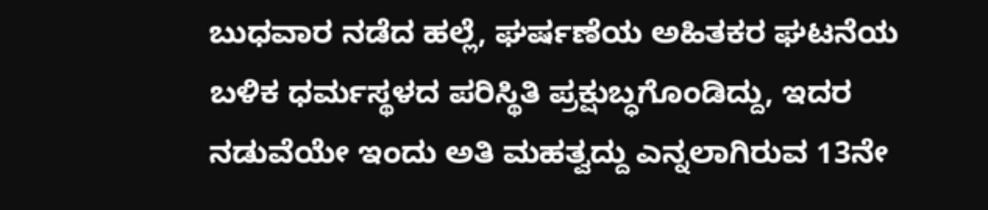ಬುಧವಾರ ನಡೆದ ಹಲ್ಲೆ, ಘರ್ಷಣೆಯ ಅಹಿತಕರ ಘಟನೆಯ ಬಳಿಕ ಧರ್ಮಸ್ಥಳದ ಪರಿಸ್ಥಿತಿ ಪ್ರಕ್ಷುಬ್ಧಗೊಂಡಿದ್ದು, ಇದರ ನಡುವೆಯೇ ಇಂದು ಅತಿ ಮಹತ್ವದ್ದು ಎನ್ನಲಾಗಿರುವ 13ನೇ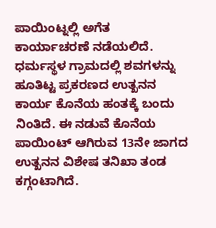ಪಾಯಿಂಟ್ನಲ್ಲಿ ಅಗೆತ ಕಾರ್ಯಾಚರಣೆ ನಡೆಯಲಿದೆ. ಧರ್ಮಸ್ಥಳ ಗ್ರಾಮದಲ್ಲಿ ಶವಗಳನ್ನು ಹೂತಿಟ್ಟ ಪ್ರಕರಣದ ಉತ್ಖನನ ಕಾರ್ಯ ಕೊನೆಯ ಹಂತಕ್ಕೆ ಬಂದು ನಿಂತಿದೆ. ಈ ನಡುವೆ ಕೊನೆಯ ಪಾಯಿಂಟ್ ಆಗಿರುವ 13ನೇ ಜಾಗದ ಉತ್ಖನನ ವಿಶೇಷ ತನಿಖಾ ತಂಡ ಕಗ್ಗಂಟಾಗಿದೆ.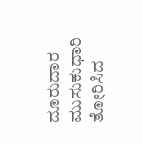ದೂರುದಾರ ಮುಸುಕುಧಾರಿ ತೋರಿಸಿದ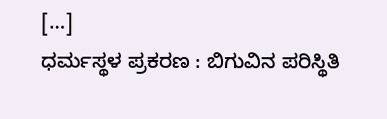[…]
ಧರ್ಮಸ್ಥಳ ಪ್ರಕರಣ : ಬಿಗುವಿನ ಪರಿಸ್ಥಿತಿ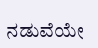ನಡುವೆಯೇ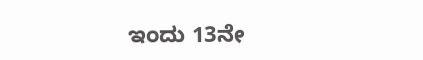ಇಂದು 13ನೇ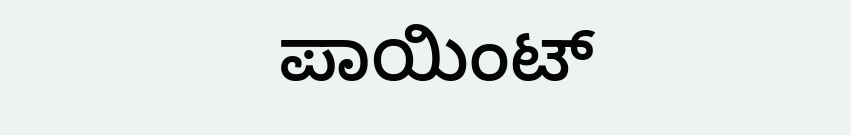ಪಾಯಿಂಟ್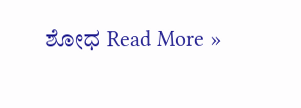ಶೋಧ Read More »